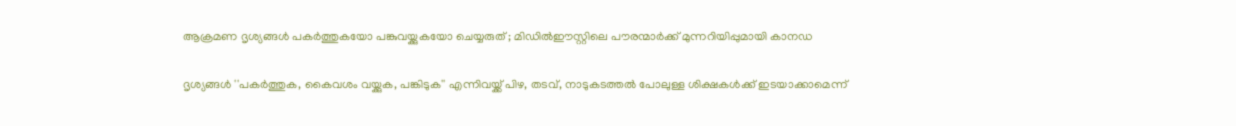ആക്രമണ ദൃശ്യങ്ങള്‍ പകര്‍ത്തുകയോ പങ്കുവയ്ക്കുകയോ ചെയ്യരുത് ; മിഡില്‍ഈസ്റ്റിലെ പൗരന്മാര്‍ക്ക് മുന്നറിയിപ്പുമായി കാനഡ

ദൃശ്യങ്ങള്‍ ''പകര്‍ത്തുക, കൈവശം വയ്ക്കുക, പങ്കിടുക'' എന്നിവയ്ക്ക് പിഴ, തടവ്, നാടുകടത്തല്‍ പോലുള്ള ശിക്ഷകള്‍ക്ക് ഇടയാക്കാമെന്ന്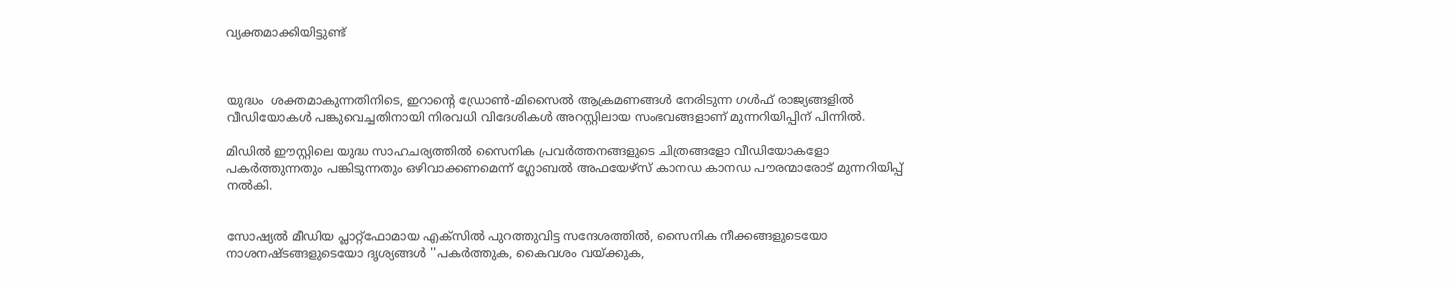വ്യക്തമാക്കിയിട്ടുണ്ട്



യുദ്ധം  ശക്തമാകുന്നതിനിടെ, ഇറാന്റെ ഡ്രോണ്‍-മിസൈല്‍ ആക്രമണങ്ങള്‍ നേരിടുന്ന ഗള്‍ഫ് രാജ്യങ്ങളില്‍ വീഡിയോകള്‍ പങ്കുവെച്ചതിനായി നിരവധി വിദേശികള്‍ അറസ്റ്റിലായ സംഭവങ്ങളാണ് മുന്നറിയിപ്പിന് പിന്നില്‍.

മിഡില്‍ ഈസ്റ്റിലെ യുദ്ധ സാഹചര്യത്തില്‍ സൈനിക പ്രവര്‍ത്തനങ്ങളുടെ ചിത്രങ്ങളോ വീഡിയോകളോ പകര്‍ത്തുന്നതും പങ്കിടുന്നതും ഒഴിവാക്കണമെന്ന് ഗ്ലോബല്‍ അഫയേഴ്സ് കാനഡ കാനഡ പൗരന്മാരോട് മുന്നറിയിപ്പ് നല്‍കി.


സോഷ്യല്‍ മീഡിയ പ്ലാറ്റ്ഫോമായ എക്സില്‍ പുറത്തുവിട്ട സന്ദേശത്തില്‍, സൈനിക നീക്കങ്ങളുടെയോ നാശനഷ്ടങ്ങളുടെയോ ദൃശ്യങ്ങള്‍ ''പകര്‍ത്തുക, കൈവശം വയ്ക്കുക,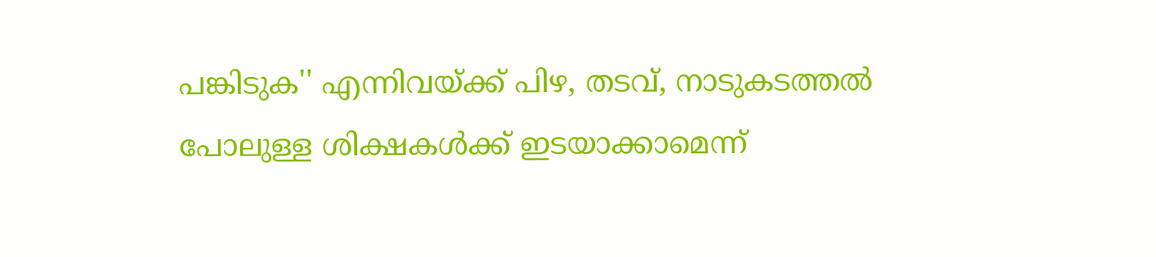പങ്കിടുക'' എന്നിവയ്ക്ക് പിഴ, തടവ്, നാടുകടത്തല്‍ പോലുള്ള ശിക്ഷകള്‍ക്ക് ഇടയാക്കാമെന്ന്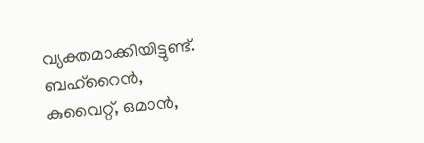വ്യക്തമാക്കിയിട്ടുണ്ട്. ബഹ്റൈന്‍, കുവൈറ്റ്, ഒമാന്‍,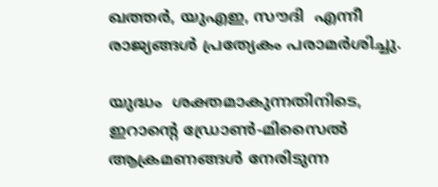ഖത്തര്‍, യുഎഇ, സൗദി  എന്നീ രാജ്യങ്ങള്‍ പ്രത്യേകം പരാമര്‍ശിച്ചു.

യുദ്ധം  ശക്തമാകുന്നതിനിടെ, ഇറാന്റെ ഡ്രോണ്‍-മിസൈല്‍ ആക്രമണങ്ങള്‍ നേരിടുന്ന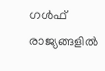ഗള്‍ഫ് രാജ്യങ്ങളില്‍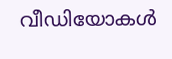വീഡിയോകള്‍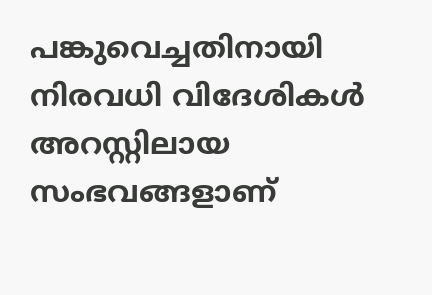പങ്കുവെച്ചതിനായി നിരവധി വിദേശികള്‍ അറസ്റ്റിലായ സംഭവങ്ങളാണ്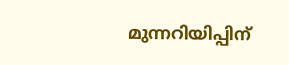മുന്നറിയിപ്പിന്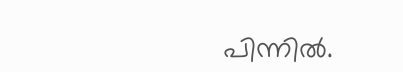പിന്നില്‍.